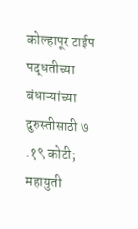कोल्हापूर टाईप पद्धतीच्या बंधाऱ्यांच्या दुरुस्तीसाठी ७ .१९ कोटी; महायुती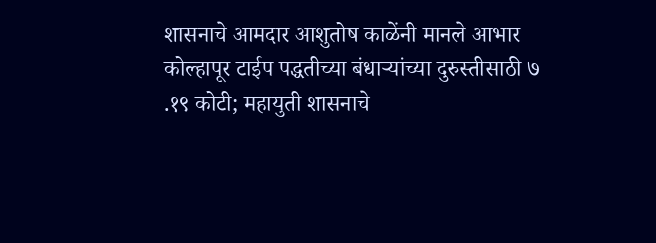शासनाचे आमदार आशुतोष काळेंनी मानले आभार
कोल्हापूर टाईप पद्धतीच्या बंधाऱ्यांच्या दुरुस्तीसाठी ७ .१९ कोटी; महायुती शासनाचे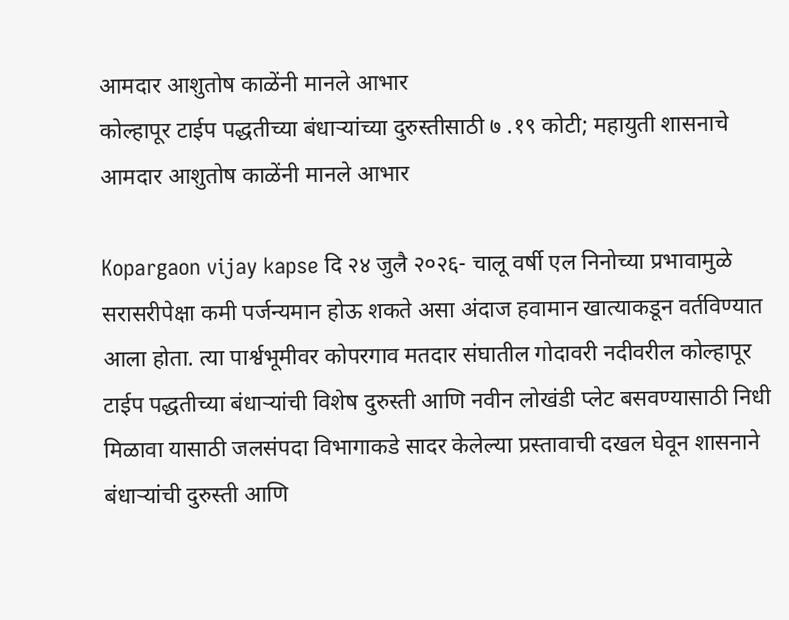आमदार आशुतोष काळेंनी मानले आभार
कोल्हापूर टाईप पद्धतीच्या बंधाऱ्यांच्या दुरुस्तीसाठी ७ .१९ कोटी; महायुती शासनाचे आमदार आशुतोष काळेंनी मानले आभार

Kopargaon vijay kapse दि २४ जुलै २०२६- चालू वर्षी एल निनोच्या प्रभावामुळे सरासरीपेक्षा कमी पर्जन्यमान होऊ शकते असा अंदाज हवामान खात्याकडून वर्तविण्यात आला होता. त्या पार्श्वभूमीवर कोपरगाव मतदार संघातील गोदावरी नदीवरील कोल्हापूर टाईप पद्धतीच्या बंधाऱ्यांची विशेष दुरुस्ती आणि नवीन लोखंडी प्लेट बसवण्यासाठी निधी मिळावा यासाठी जलसंपदा विभागाकडे सादर केलेल्या प्रस्तावाची दखल घेवून शासनाने बंधाऱ्यांची दुरुस्ती आणि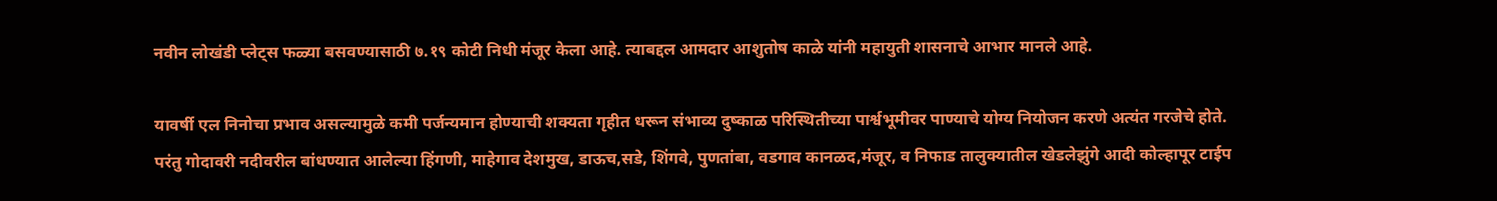नवीन लोखंडी प्लेट्स फळ्या बसवण्यासाठी ७.१९ कोटी निधी मंजूर केला आहे. त्याबद्दल आमदार आशुतोष काळे यांनी महायुती शासनाचे आभार मानले आहे.

यावर्षी एल निनोचा प्रभाव असल्यामुळे कमी पर्जन्यमान होण्याची शक्यता गृहीत धरून संभाव्य दुष्काळ परिस्थितीच्या पार्श्वभूमीवर पाण्याचे योग्य नियोजन करणे अत्यंत गरजेचे होते. परंतु गोदावरी नदीवरील बांधण्यात आलेल्या हिंगणी, माहेगाव देशमुख, डाऊच,सडे, शिंगवे, पुणतांबा, वडगाव कानळद,मंजूर, व निफाड तालुक्यातील खेडलेझुंगे आदी कोल्हापूर टाईप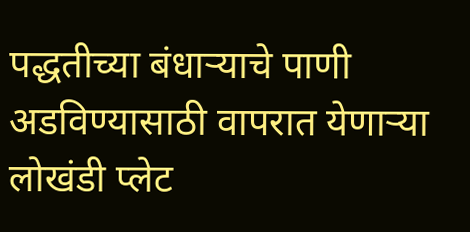पद्धतीच्या बंधाऱ्याचे पाणी अडविण्यासाठी वापरात येणाऱ्या लोखंडी प्लेट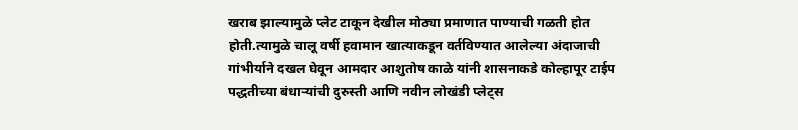खराब झाल्यामुळे प्लेट टाकून देखील मोठ्या प्रमाणात पाण्याची गळती होत होती.त्यामुळे चालू वर्षी हवामान खात्याकडून वर्तविण्यात आलेल्या अंदाजाची गांभीर्याने दखल घेवून आमदार आशुतोष काळे यांनी शासनाकडे कोल्हापूर टाईप पद्धतीच्या बंधाऱ्यांची दुरुस्ती आणि नवीन लोखंडी प्लेट्स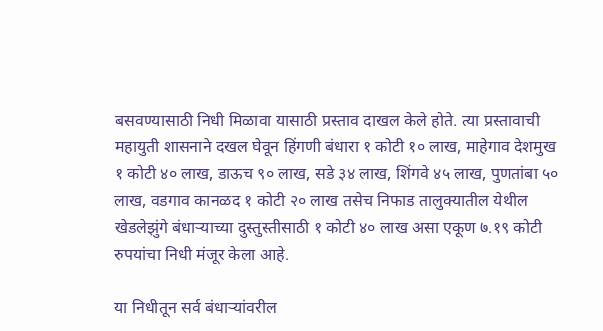बसवण्यासाठी निधी मिळावा यासाठी प्रस्ताव दाखल केले होते. त्या प्रस्तावाची महायुती शासनाने दखल घेवून हिंगणी बंधारा १ कोटी १० लाख, माहेगाव देशमुख १ कोटी ४० लाख, डाऊच ९० लाख, सडे ३४ लाख, शिंगवे ४५ लाख, पुणतांबा ५० लाख, वडगाव कानळद १ कोटी २० लाख तसेच निफाड तालुक्यातील येथील खेडलेझुंगे बंधाऱ्याच्या दुस्तुस्तीसाठी १ कोटी ४० लाख असा एकूण ७.१९ कोटी रुपयांचा निधी मंजूर केला आहे.

या निधीतून सर्व बंधाऱ्यांवरील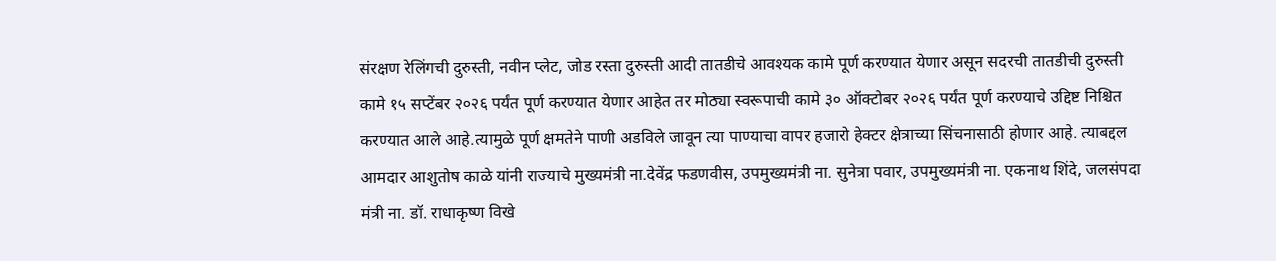संरक्षण रेलिंगची दुरुस्ती, नवीन प्लेट, जोड रस्ता दुरुस्ती आदी तातडीचे आवश्यक कामे पूर्ण करण्यात येणार असून सदरची तातडीची दुरुस्ती कामे १५ सप्टेंबर २०२६ पर्यंत पूर्ण करण्यात येणार आहेत तर मोठ्या स्वरूपाची कामे ३० ऑक्टोबर २०२६ पर्यंत पूर्ण करण्याचे उद्दिष्ट निश्चित करण्यात आले आहे.त्यामुळे पूर्ण क्षमतेने पाणी अडविले जावून त्या पाण्याचा वापर हजारो हेक्टर क्षेत्राच्या सिंचनासाठी होणार आहे. त्याबद्दल आमदार आशुतोष काळे यांनी राज्याचे मुख्यमंत्री ना.देवेंद्र फडणवीस, उपमुख्यमंत्री ना. सुनेत्रा पवार, उपमुख्यमंत्री ना. एकनाथ शिंदे, जलसंपदा मंत्री ना. डॉ. राधाकृष्ण विखे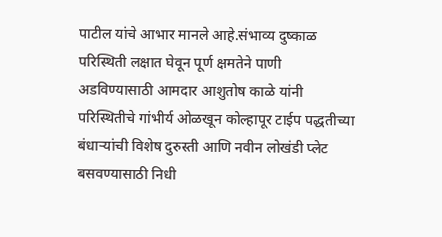पाटील यांचे आभार मानले आहे.संभाव्य दुष्काळ परिस्थिती लक्षात घेवून पूर्ण क्षमतेने पाणी अडविण्यासाठी आमदार आशुतोष काळे यांनी परिस्थितीचे गांभीर्य ओळखून कोल्हापूर टाईप पद्धतीच्या बंधाऱ्यांची विशेष दुरुस्ती आणि नवीन लोखंडी प्लेट बसवण्यासाठी निधी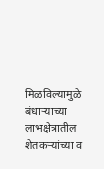मिळविल्यामुळे बंधाऱ्याच्या लाभक्षेत्रातील शेतकऱ्यांच्या व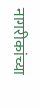नागरीकांच्या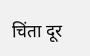चिंता दूर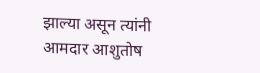झाल्या असून त्यांनी आमदार आशुतोष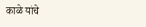काळे यांचे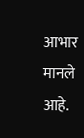आभार मानले आहे.